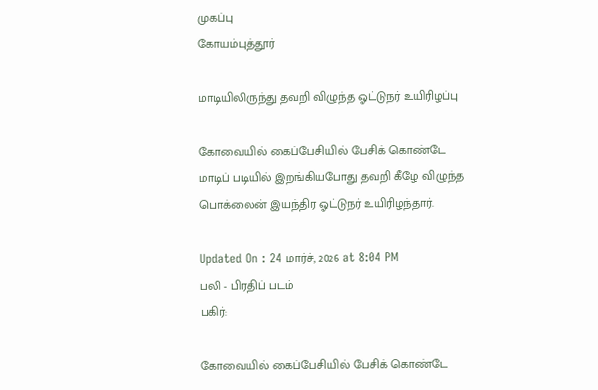முகப்பு
கோயம்புத்தூர்

மாடியிலிருந்து தவறி விழுந்த ஓட்டுநர் உயிரிழப்பு

கோவையில் கைப்பேசியில் பேசிக் கொண்டே மாடிப் படியில் இறங்கியபோது தவறி கீழே விழுந்த பொக்லைன் இயந்திர ஓட்டுநர் உயிரிழந்தார்.

Updated On : 24 மார்ச், 2026 at 8:04 PM
பலி - பிரதிப் படம்
பகிர்:

கோவையில் கைப்பேசியில் பேசிக் கொண்டே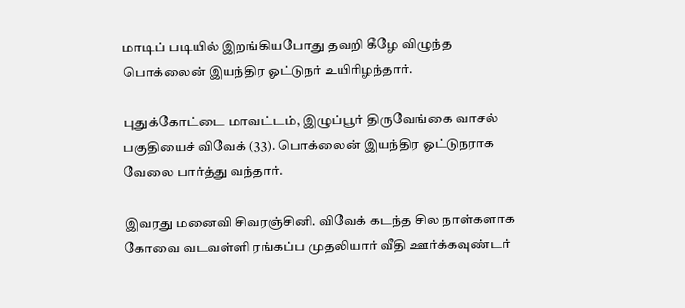மாடிப் படியில் இறங்கியபோது தவறி கீழே விழுந்த பொக்லைன் இயந்திர ஓட்டுநர் உயிரிழந்தார்.

புதுக்கோட்டை மாவட்டம், இழுப்பூர் திருவேங்கை வாசல் பகுதியைச் விவேக் (33). பொக்லைன் இயந்திர ஓட்டுநராக வேலை பார்த்து வந்தார்.

இவரது மனைவி சிவரஞ்சினி. விவேக் கடந்த சில நாள்களாக கோவை வடவள்ளி ரங்கப்ப முதலியார் வீதி ஊர்க்கவுண்டர்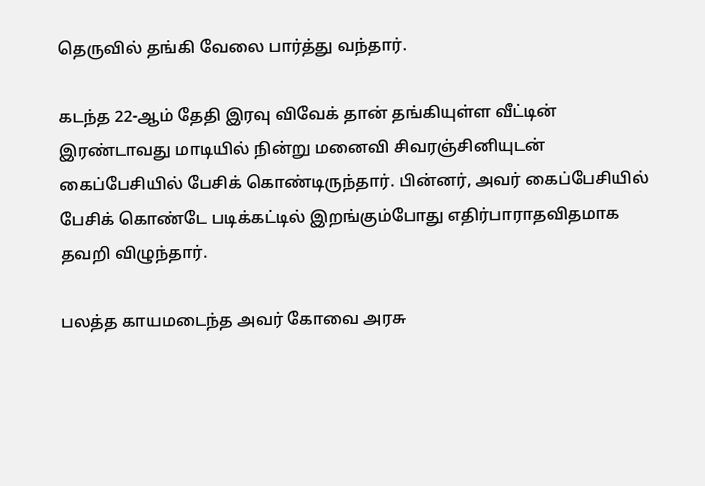தெருவில் தங்கி வேலை பார்த்து வந்தார்.

கடந்த 22-ஆம் தேதி இரவு விவேக் தான் தங்கியுள்ள வீட்டின் இரண்டாவது மாடியில் நின்று மனைவி சிவரஞ்சினியுடன் கைப்பேசியில் பேசிக் கொண்டிருந்தார். பின்னர், அவர் கைப்பேசியில் பேசிக் கொண்டே படிக்கட்டில் இறங்கும்போது எதிர்பாராதவிதமாக தவறி விழுந்தார்.

பலத்த காயமடைந்த அவர் கோவை அரசு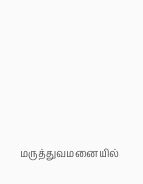மருத்துவமனையில்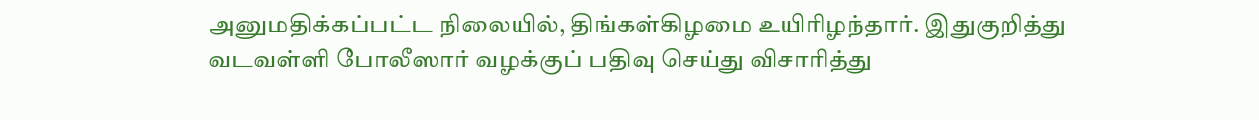அனுமதிக்கப்பட்ட நிலையில், திங்கள்கிழமை உயிரிழந்தார். இதுகுறித்து வடவள்ளி போலீஸார் வழக்குப் பதிவு செய்து விசாரித்து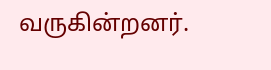வருகின்றனர்.